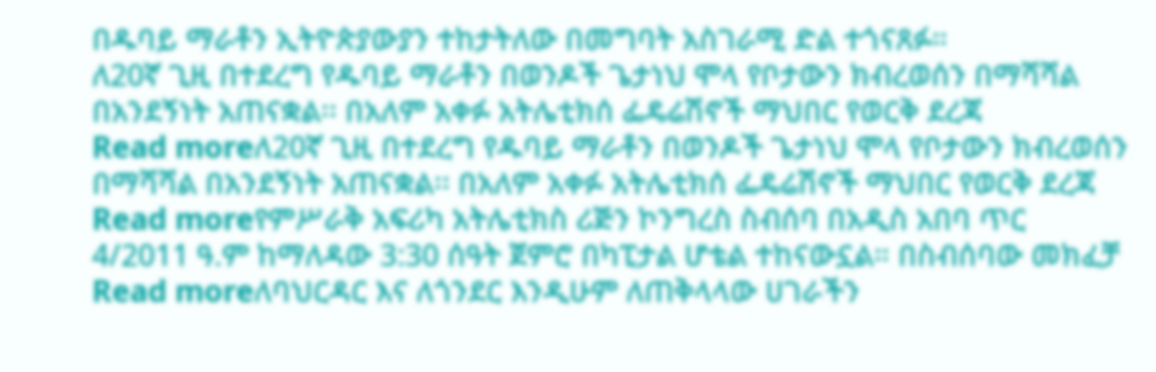በዱባይ ማራቶን ኢትዮጵያውያን ተከታትለው በመግባት አስገራሚ ድል ተጎናጸፉ።
ለ20ኛ ጊዚ በተደረግ የዱባይ ማራቶን በወንዶች ጌታነህ ሞላ የቦታውን ክብረወሰን በማሻሻል በአንደኝነት አጠናቋል፡፡ በአለም አቀፉ አትሌቲክሰ ፌዴሬሽኖች ማህበር የወርቅ ደረጃ
Read moreለ20ኛ ጊዚ በተደረግ የዱባይ ማራቶን በወንዶች ጌታነህ ሞላ የቦታውን ክብረወሰን በማሻሻል በአንደኝነት አጠናቋል፡፡ በአለም አቀፉ አትሌቲክሰ ፌዴሬሽኖች ማህበር የወርቅ ደረጃ
Read moreየምሥራቅ አፍሪካ አትሌቲክስ ሪጅን ኮንግረስ ስብሰባ በአዲስ አበባ ጥር 4/2011 ዓ.ም ከማለዳው 3:30 ሰዓት ጀምሮ በካፒታል ሆቴል ተከናውኗል። በስብሰባው መክፈቻ
Read moreለባህርዳር እና ለጎንደር እንዲሁም ለጠቅላላው ሀገራችን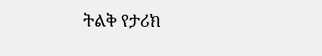ትልቅ የታሪክ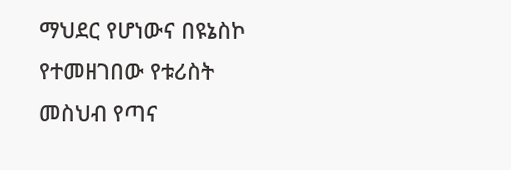ማህደር የሆነውና በዩኔስኮ የተመዘገበው የቱሪስት መስህብ የጣና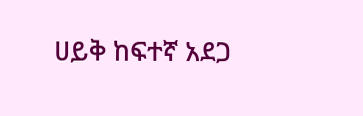ሀይቅ ከፍተኛ አደጋ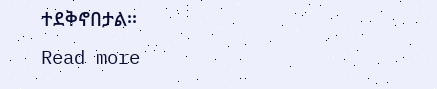ተደቅኖበታል፡፡
Read more